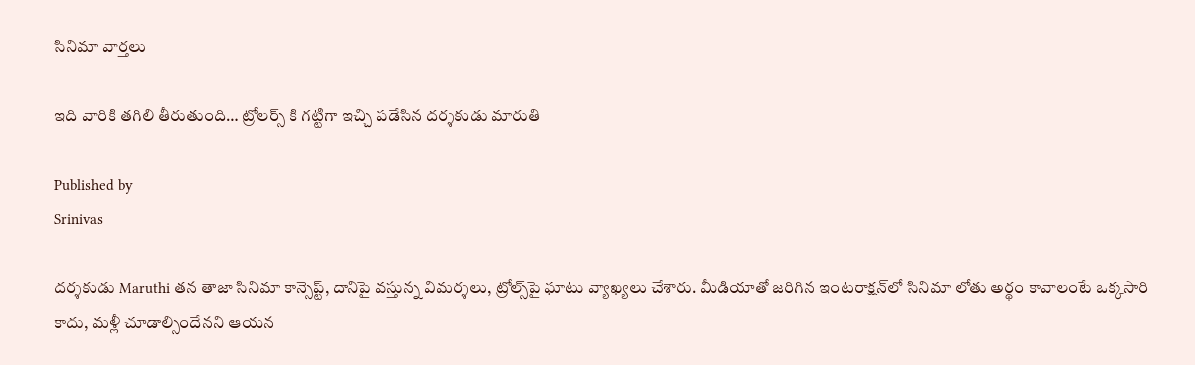సినిమా వార్తలు

ఇది వారికి తగిలి తీరుతుంది… ట్రోలర్స్ కి గట్టిగా ఇచ్చి పడేసిన దర్శకుడు మారుతి

Published by
Srinivas

దర్శకుడు Maruthi తన తాజా సినిమా కాన్సెప్ట్‌, దానిపై వస్తున్న విమర్శలు, ట్రోల్స్‌పై ఘాటు వ్యాఖ్యలు చేశారు. మీడియాతో జరిగిన ఇంటరాక్షన్‌లో సినిమా లోతు అర్థం కావాలంటే ఒక్కసారి కాదు, మళ్లీ చూడాల్సిందేనని ఆయన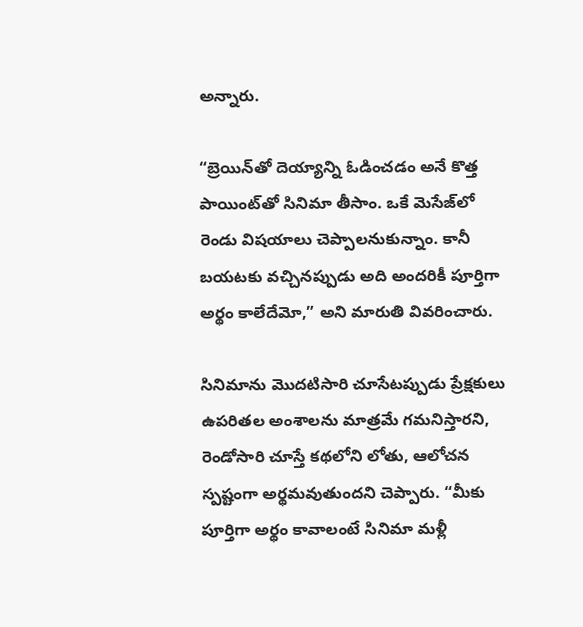అన్నారు.

“బ్రెయిన్‌తో దెయ్యాన్ని ఓడించడం అనే కొత్త పాయింట్‌తో సినిమా తీసాం. ఒకే మెసేజ్‌లో రెండు విషయాలు చెప్పాలనుకున్నాం. కానీ బయటకు వచ్చినప్పుడు అది అందరికీ పూర్తిగా అర్థం కాలేదేమో,” అని మారుతి వివరించారు.

సినిమాను మొదటిసారి చూసేటప్పుడు ప్రేక్షకులు ఉపరితల అంశాలను మాత్రమే గమనిస్తారని, రెండోసారి చూస్తే కథలోని లోతు, ఆలోచన స్పష్టంగా అర్థమవుతుందని చెప్పారు. “మీకు పూర్తిగా అర్థం కావాలంటే సినిమా మళ్లీ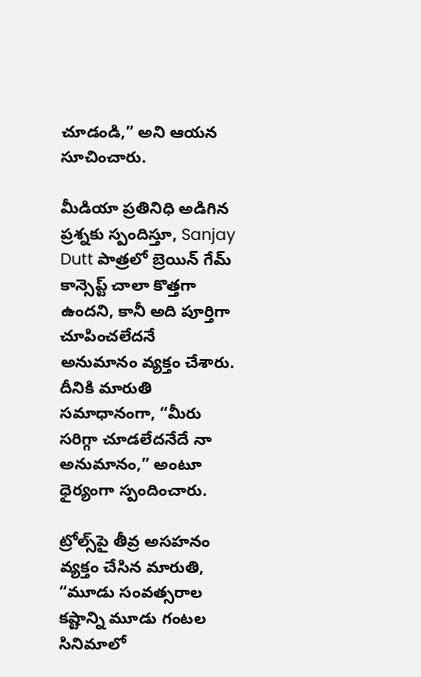చూడండి,” అని ఆయన సూచించారు.

మీడియా ప్రతినిధి అడిగిన ప్రశ్నకు స్పందిస్తూ, Sanjay Dutt పాత్రలో బ్రెయిన్ గేమ్ కాన్సెప్ట్ చాలా కొత్తగా ఉందని, కానీ అది పూర్తిగా చూపించలేదనే అనుమానం వ్యక్తం చేశారు. దీనికి మారుతి సమాధానంగా, “మీరు సరిగ్గా చూడలేదనేదే నా అనుమానం,” అంటూ ధైర్యంగా స్పందించారు.

ట్రోల్స్‌పై తీవ్ర అసహనం వ్యక్తం చేసిన మారుతి, “మూడు సంవత్సరాల కష్టాన్ని మూడు గంటల సినిమాలో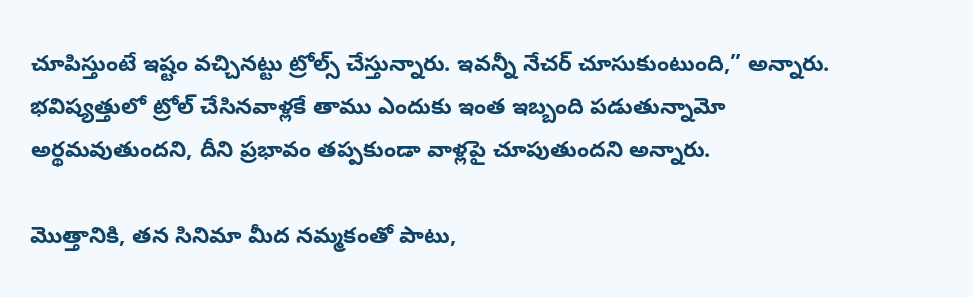చూపిస్తుంటే ఇష్టం వచ్చినట్టు ట్రోల్స్ చేస్తున్నారు. ఇవన్నీ నేచర్ చూసుకుంటుంది,” అన్నారు. భవిష్యత్తులో ట్రోల్ చేసినవాళ్లకే తాము ఎందుకు ఇంత ఇబ్బంది పడుతున్నామో అర్థమవుతుందని, దీని ప్రభావం తప్పకుండా వాళ్లపై చూపుతుందని అన్నారు.

మొత్తానికి, తన సినిమా మీద నమ్మకంతో పాటు,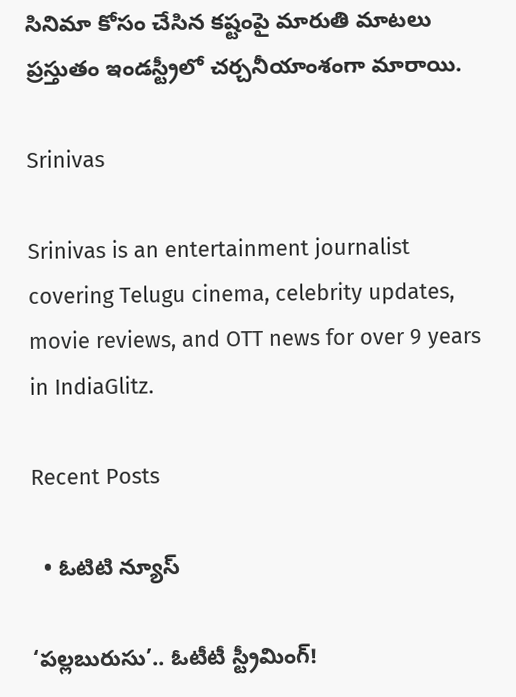సినిమా కోసం చేసిన కష్టంపై మారుతి మాటలు ప్రస్తుతం ఇండస్ట్రీలో చర్చనీయాంశంగా మారాయి.

Srinivas

Srinivas is an entertainment journalist covering Telugu cinema, celebrity updates, movie reviews, and OTT news for over 9 years in IndiaGlitz.

Recent Posts

  • ఓటిటి న్యూస్

‘పల్లబురుసు’.. ఓటీటీ స్ట్రీమింగ్!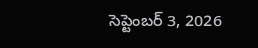సెప్టెంబర్ 3, 2026